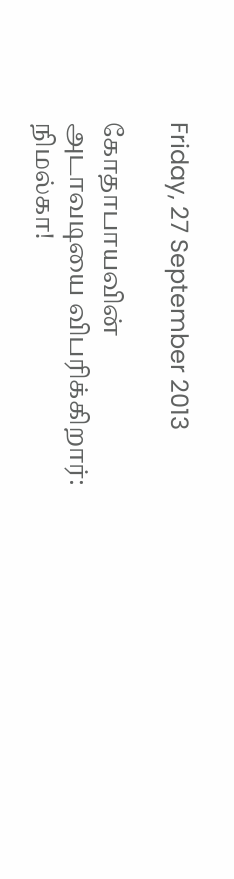Friday, 27 September 2013

கோதாபாயவின் அடாவடியை விபரிக்கிறார்: நிமல்கா!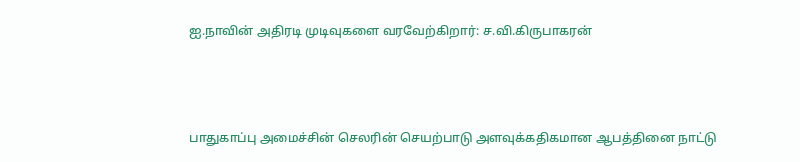ஐ.நாவின் அதிரடி முடிவுகளை வரவேற்கிறார்: ச.வி.கிருபாகரன்



பாதுகாப்பு அமைச்சின் செலரின் செயற்பாடு அளவுக்கதிகமான ஆபத்தினை நாட்டு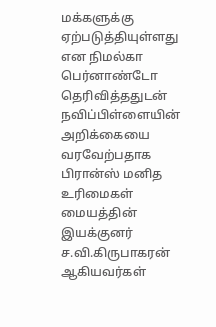மக்களுக்கு ஏற்படுத்தியுள்ளது என நிமல்கா பெர்னாண்டோ தெரிவித்ததுடன் நவிப்பிள்ளையின் அறிக்கையை வரவேற்பதாக பிரான்ஸ் மனித உரிமைகள் மையத்தின் இயக்குனர் ச.வி.கிருபாகரன் ஆகியவர்கள்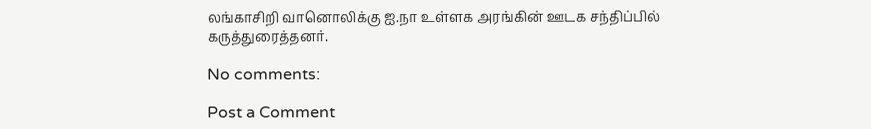லங்காசிறி வானொலிக்கு ஐ.நா உள்ளக அரங்கின் ஊடக சந்திப்பில் கருத்துரைத்தனர்.

No comments:

Post a Comment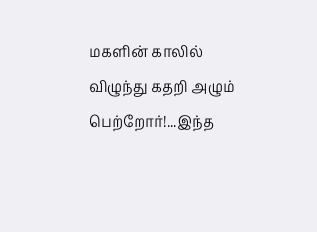மகளின் காலில் விழுந்து கதறி அழும் பெற்றோர்!...இந்த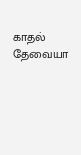காதல் தேவையா